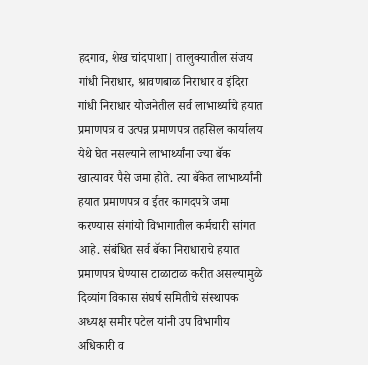हदगाव, शेख चांदपाशा| तालुक्यातील संजय गांधी निराधार, श्रावणबाळ निराधार व इंदिरा गांधी निराधार योजनेतील सर्व लाभार्थ्याचे हयात प्रमाणपत्र व उत्पन्न प्रमाणपत्र तहसिल कार्यालय येथे घेत नसल्याने लाभार्थ्यांना ज्या बॅक खात्यावर पैसे जमा होते. त्या बॅकेत लाभार्थ्यांनी हयात प्रमाणपत्र व ईतर कागदपत्रे जमा करण्यास संगांयो विभागातील कर्मचारी सांगत आहे. संबंधित सर्व बॅका निराधाराचे हयात प्रमाणपत्र घेण्यास टाळाटाळ करीत असल्यामुळे दिव्यांग विकास संघर्ष समितीचे संस्थापक अध्यक्ष समीर पटेल यांनी उप विभागीय अधिकारी व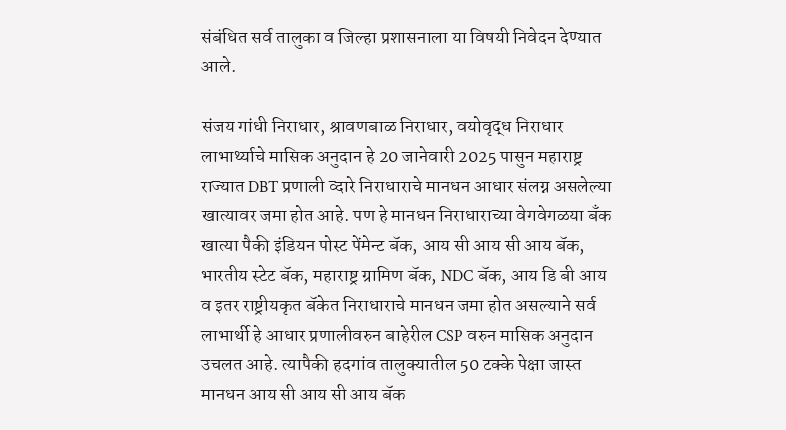संबंधित सर्व तालुका व जिल्हा प्रशासनाला या विषयी निवेदन देण्यात आले.

संजय गांधी निराधार, श्रावणबाळ निराधार, वयोवृद्ध निराधार लाभार्थ्याचे मासिक अनुदान हे 20 जानेवारी 2025 पासुन महाराष्ट्र राज्यात DBT प्रणाली व्दारे निराधाराचे मानधन आधार संलग्न असलेल्या खात्यावर जमा होत आहे. पण हे मानधन निराधाराच्या वेगवेगळया बँक खात्या पैकी इंडियन पोस्ट पेंमेन्ट बॅक, आय सी आय सी आय बॅक, भारतीय स्टेट बॅक, महाराष्ट्र ग्रामिण बॅक, NDC बॅक, आय डि बी आय व इतर राष्ट्रीयकृत बॅकेत निराधाराचे मानधन जमा होत असल्याने सर्व लाभार्थी हे आधार प्रणालीवरुन बाहेरील CSP वरुन मासिक अनुदान उचलत आहे. त्यापैकी हदगांव तालुक्यातील 50 टक्के पेक्षा जास्त मानधन आय सी आय सी आय बॅक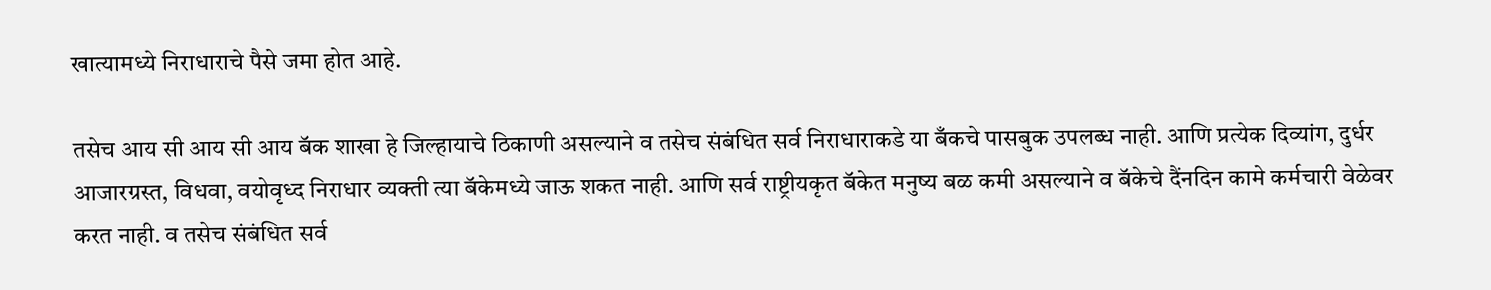खात्यामध्ये निराधाराचे पैसे जमा होत आहे.

तसेच आय सी आय सी आय बॅक शाखा हे जिल्हायाचे ठिकाणी असल्याने व तसेच संबंधित सर्व निराधाराकडे या बँकचे पासबुक उपलब्ध नाही. आणि प्रत्येक दिव्यांग, दुर्धर आजारग्रस्त, विधवा, वयोवृध्द निराधार व्यक्ती त्या बॅकेमध्ये जाऊ शकत नाही. आणि सर्व राष्ट्रीयकृत बॅकेत मनुष्य बळ कमी असल्याने व बॅकेचे दैंनदिन कामे कर्मचारी वेळेवर करत नाही. व तसेच संबंधित सर्व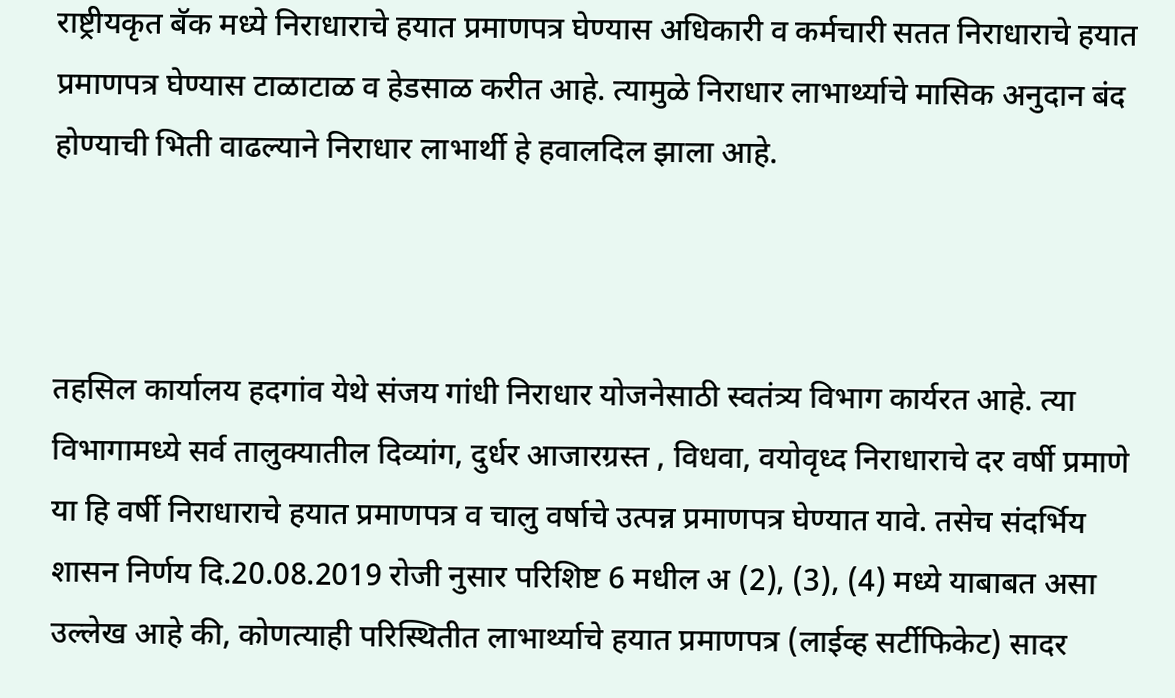राष्ट्रीयकृत बॅक मध्ये निराधाराचे हयात प्रमाणपत्र घेण्यास अधिकारी व कर्मचारी सतत निराधाराचे हयात प्रमाणपत्र घेण्यास टाळाटाळ व हेडसाळ करीत आहे. त्यामुळे निराधार लाभार्थ्याचे मासिक अनुदान बंद होण्याची भिती वाढल्याने निराधार लाभार्थी हे हवालदिल झाला आहे.



तहसिल कार्यालय हदगांव येथे संजय गांधी निराधार योजनेसाठी स्वतंत्र्य विभाग कार्यरत आहे. त्या विभागामध्ये सर्व तालुक्यातील दिव्यांग, दुर्धर आजारग्रस्त , विधवा, वयोवृध्द निराधाराचे दर वर्षी प्रमाणे या हि वर्षी निराधाराचे हयात प्रमाणपत्र व चालु वर्षाचे उत्पन्न प्रमाणपत्र घेण्यात यावे. तसेच संदर्भिय शासन निर्णय दि.20.08.2019 रोजी नुसार परिशिष्ट 6 मधील अ (2), (3), (4) मध्ये याबाबत असा उल्लेख आहे की, कोणत्याही परिस्थितीत लाभार्थ्याचे हयात प्रमाणपत्र (लाईव्ह सर्टीफिकेट) सादर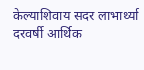केल्याशिवाय सदर लाभार्थ्या दरवर्षी आर्थिक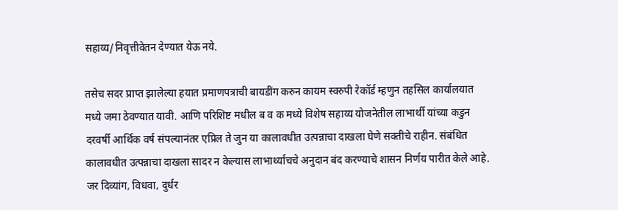सहाय्य/निवृत्तीवेतन देण्यात येऊ नये.

तसेच सदर प्राप्त झालेल्या हयात प्रमाणपत्राची बायडींग करुन कायम स्वरुपी रेकॉर्ड म्हणुन तहसिल कार्यालयात मध्ये जमा ठेवण्यात यावी. आणि परिशिष्ट मधील ब व क मध्ये विशेष सहाय्य योजनेतील लाभार्थी यांच्या कडुन दरवर्षी आर्थिक वर्ष संपल्यानंतर एप्रिल ते जुन या कालावधीत उत्पन्नाचा दाखला घेणे सक्तीचे राहीन. संबंधित कालावधीत उत्पन्नाचा दाखला सादर न केल्यास लाभार्थ्याचचे अनुदान बंद करण्याचे शासन निर्णय पारीत केले आहे. जर दिव्यांग, विधवा, दुर्धर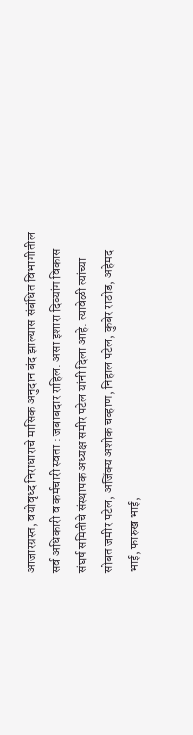आजारग्रस्त, वयोवृध्द निराधाराचे मासिक अनुदान बंद झाल्यास संबंधित विभागीतील सर्व अधिकारी व कर्मचारी स्वता : जबाबदार राहिल. असा इशारा दिव्यांग विकास संघर्ष समितीचे संस्थापक अध्यक्ष समीर पटेल यांनी दिला आहे. त्यावेळी त्यांच्या सोबत जमीर पटेल, अजिंक्य अशोक चव्हाण, निहाल पटेल, कुबेर राठोड, अहेमद भाई, फारुख भाई,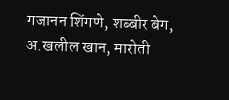गजानन शिंगणे, शब्बीर बेग, अ.खलील खान, मारोती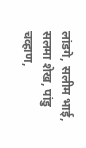लांडगे, सलीम भाई, सलमा शेख, पांडु चव्हाण,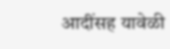आदींसह यावेळी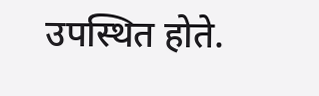उपस्थित होते.